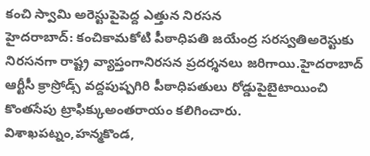కంచి స్వామి అరెస్టుపైపెద్ద ఎత్తున నిరసన
హైదరాబాద్: కంచికామకోటి పీఠాధిపతి జయేంద్ర సరస్వతిఅరెస్టుకు నిరసనగా రాష్ట్ర వ్యాప్తంగానిరసన ప్రదర్శనలు జరిగాయి.హైదరాబాద్ ఆర్టీసీ క్రాస్రోడ్స్ వద్దపుష్పగిరి పీఠాధిపతులు రోడ్డుపైబైటాయించి కొంతసేపు ట్రాఫిక్కుఅంతరాయం కలిగించారు.
విశాఖపట్నం,హన్మకొండ,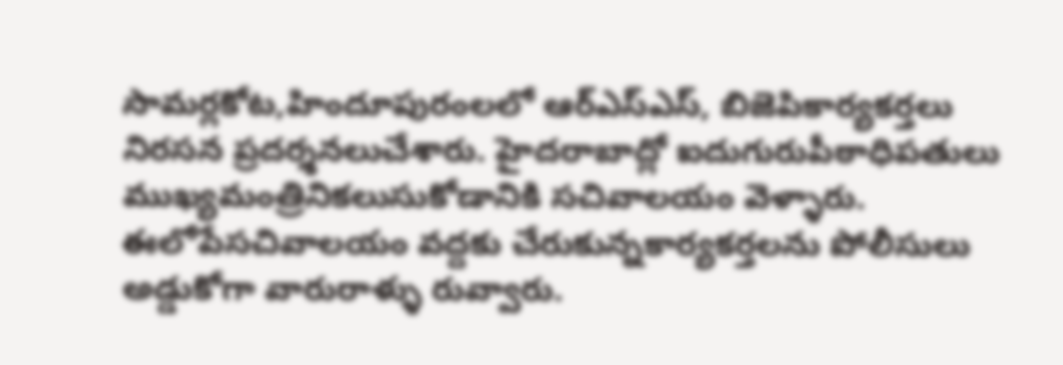సామర్లకోట,హిందూపురంలలో ఆర్ఎస్ఎస్, బిజెపికార్యకర్తలు నిరసన ప్రదర్శనలుచేశారు. హైదరాబాద్లో ఐదుగురుపీఠాధిపతులు ముఖ్యమంత్రినికలుసుకోడానికి సచివాలయం వెళ్ళారు. ఈలోపేసచివాలయం వద్దకు చేరుకున్నకార్యకర్తలను పోలీసులు అడ్డుకోగా వారురాళ్ళు రువ్వారు.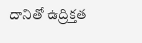దానితో ఉద్రిక్తత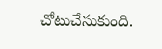చోటుచేసుకుంది.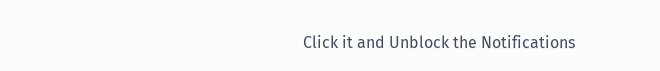Click it and Unblock the Notifications